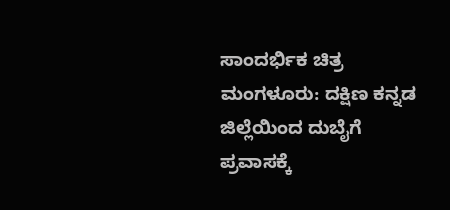ಸಾಂದರ್ಭಿಕ ಚಿತ್ರ
ಮಂಗಳೂರು: ದಕ್ಷಿಣ ಕನ್ನಡ ಜಿಲ್ಲೆಯಿಂದ ದುಬೈಗೆ ಪ್ರವಾಸಕ್ಕೆ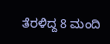ತೆರಳಿದ್ದ 8 ಮಂದಿ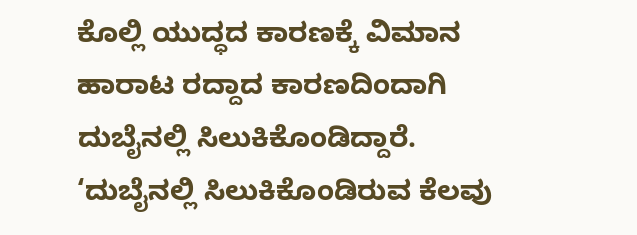ಕೊಲ್ಲಿ ಯುದ್ಧದ ಕಾರಣಕ್ಕೆ ವಿಮಾನ ಹಾರಾಟ ರದ್ದಾದ ಕಾರಣದಿಂದಾಗಿ ದುಬೈನಲ್ಲಿ ಸಿಲುಕಿಕೊಂಡಿದ್ದಾರೆ.
‘ದುಬೈನಲ್ಲಿ ಸಿಲುಕಿಕೊಂಡಿರುವ ಕೆಲವು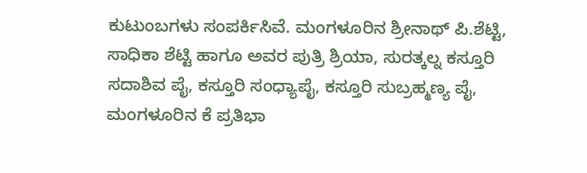ಕುಟುಂಬಗಳು ಸಂಪರ್ಕಿಸಿವೆ. ಮಂಗಳೂರಿನ ಶ್ರೀನಾಥ್ ಪಿ.ಶೆಟ್ಟಿ, ಸಾಧಿಕಾ ಶೆಟ್ಟಿ ಹಾಗೂ ಅವರ ಪುತ್ರಿ ಶ್ರಿಯಾ, ಸುರತ್ಕಲ್ನ ಕಸ್ತೂರಿ ಸದಾಶಿವ ಪೈ, ಕಸ್ತೂರಿ ಸಂಧ್ಯಾಪೈ, ಕಸ್ತೂರಿ ಸುಬ್ರಹ್ಮಣ್ಯ ಪೈ, ಮಂಗಳೂರಿನ ಕೆ ಪ್ರತಿಭಾ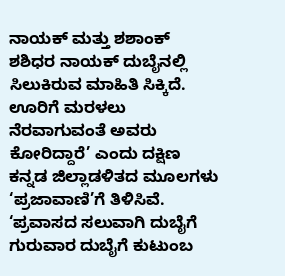ನಾಯಕ್ ಮತ್ತು ಶಶಾಂಕ್ ಶಶಿಧರ ನಾಯಕ್ ದುಬೈನಲ್ಲಿ ಸಿಲುಕಿರುವ ಮಾಹಿತಿ ಸಿಕ್ಕಿದೆ. ಊರಿಗೆ ಮರಳಲು ನೆರವಾಗುವಂತೆ ಅವರು ಕೋರಿದ್ದಾರೆ’ ಎಂದು ದಕ್ಷಿಣ ಕನ್ನಡ ಜಿಲ್ಲಾಡಳಿತದ ಮೂಲಗಳು ‘ಪ್ರಜಾವಾಣಿ’ಗೆ ತಿಳಿಸಿವೆ.
‘ಪ್ರವಾಸದ ಸಲುವಾಗಿ ದುಬೈಗೆ ಗುರುವಾರ ದುಬೈಗೆ ಕುಟುಂಬ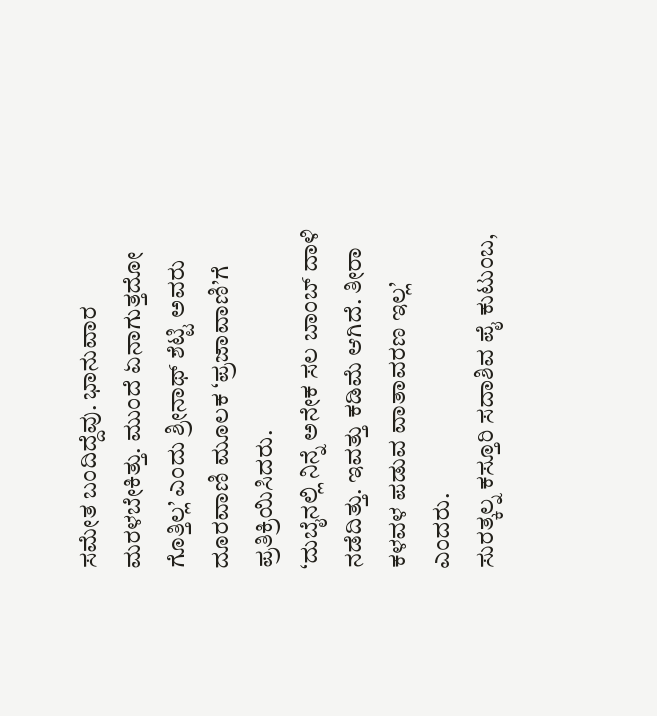ಸಮೇತ ಬಂದಿದ್ದೆವು. ಭಾನುವಾರ ಮರಳಬೇಕಿತ್ತು. ಮುಂದೆ ಏನಾಗುತ್ತದೋ ಗೊತ್ತಿಲ್ಲ’ ಎಂದು ಶ್ರೀನಾಥ್ ಶೆಟ್ಟಿ ಅವರು ದೂರವಾಣಿ ಮೂಲಕ ‘ಪ್ರಜಾವಾಣಿ’ಗೆ ಪ್ರತಿಕ್ರಿಯಿಸಿದರು.
‘ದುಬೈನಲ್ಲಿ ನಿನ್ನೆ ಅನೇಕ ಸಲ ಬಾಂಬ್ ದಾಳಿ ನಡೆದಿತ್ತು. ಇವತ್ತು ಕಡಿಮೆ ಆಗಿದೆ. ತೀರಾ ಕಳವಳ ಪಡುವ ವಾತಾವರಣ ಇಲ್ಲ’ ಎಂದರು.
ಸುರತ್ಕಲ್ನ ಕಸ್ತೂರಿ ಸದಾಶಿವ ಪೈ ಕುಟುಂಬ,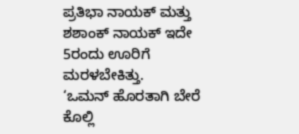ಪ್ರತಿಭಾ ನಾಯಕ್ ಮತ್ತು ಶಶಾಂಕ್ ನಾಯಕ್ ಇದೇ 5ರಂದು ಊರಿಗೆ ಮರಳಬೇಕಿತ್ತು.
‘ಒಮನ್ ಹೊರತಾಗಿ ಬೇರೆ ಕೊಲ್ಲಿ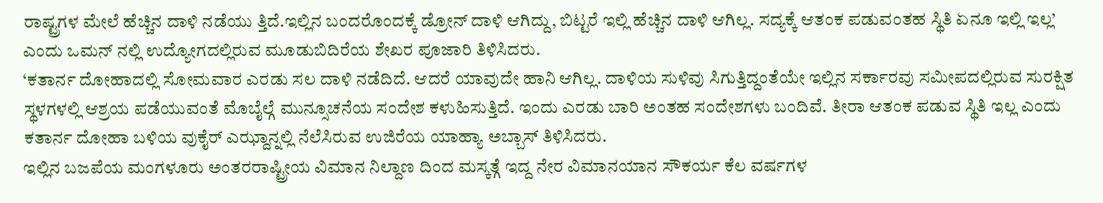ರಾಷ್ಟ್ರಗಳ ಮೇಲೆ ಹೆಚ್ಚಿನ ದಾಳಿ ನಡೆಯು ತ್ತಿದೆ.ಇಲ್ಲಿನ ಬಂದರೊಂದಕ್ಕೆ ಡ್ರೋನ್ ದಾಳಿ ಆಗಿದ್ದು, ಬಿಟ್ಟರೆ ಇಲ್ಲಿ ಹೆಚ್ಚಿನ ದಾಳಿ ಆಗಿಲ್ಲ. ಸದ್ಯಕ್ಕೆ ಆತಂಕ ಪಡುವಂತಹ ಸ್ಥಿತಿ ಏನೂ ಇಲ್ಲಿ ಇಲ್ಲ’ ಎಂದು ಒಮನ್ ನಲ್ಲಿ ಉದ್ಯೋಗದಲ್ಲಿರುವ ಮೂಡುಬಿದಿರೆಯ ಶೇಖರ ಪೂಜಾರಿ ತಿಳಿಸಿದರು.
‘ಕತಾರ್ನ ದೋಹಾದಲ್ಲಿ ಸೋಮವಾರ ಎರಡು ಸಲ ದಾಳಿ ನಡೆದಿದೆ. ಆದರೆ ಯಾವುದೇ ಹಾನಿ ಆಗಿಲ್ಲ. ದಾಳಿಯ ಸುಳಿವು ಸಿಗುತ್ತಿದ್ದಂತೆಯೇ ಇಲ್ಲಿನ ಸರ್ಕಾರವು ಸಮೀಪದಲ್ಲಿರುವ ಸುರಕ್ಷಿತ ಸ್ಥಳಗಳಲ್ಲಿ ಆಶ್ರಯ ಪಡೆಯುವಂತೆ ಮೊಬೈಲ್ಗೆ ಮುನ್ಸೂಚನೆಯ ಸಂದೇಶ ಕಳುಹಿಸುತ್ತಿದೆ. ಇಂದು ಎರಡು ಬಾರಿ ಅಂತಹ ಸಂದೇಶಗಳು ಬಂದಿವೆ. ತೀರಾ ಆತಂಕ ಪಡುವ ಸ್ಥಿತಿ ಇಲ್ಲ ಎಂದು ಕತಾರ್ನ ದೋಹಾ ಬಳಿಯ ವುಕೈರ್ ಎಝ್ದಾನ್ನಲ್ಲಿ ನೆಲೆಸಿರುವ ಉಜಿರೆಯ ಯಾಹ್ಯಾ ಅಬ್ಬಾಸ್ ತಿಳಿಸಿದರು.
ಇಲ್ಲಿನ ಬಜಪೆಯ ಮಂಗಳೂರು ಅಂತರರಾಷ್ಟ್ರೀಯ ವಿಮಾನ ನಿಲ್ದಾಣ ದಿಂದ ಮಸ್ಕತ್ಗೆ ಇದ್ದ ನೇರ ವಿಮಾನಯಾನ ಸೌಕರ್ಯ ಕೆಲ ವರ್ಷಗಳ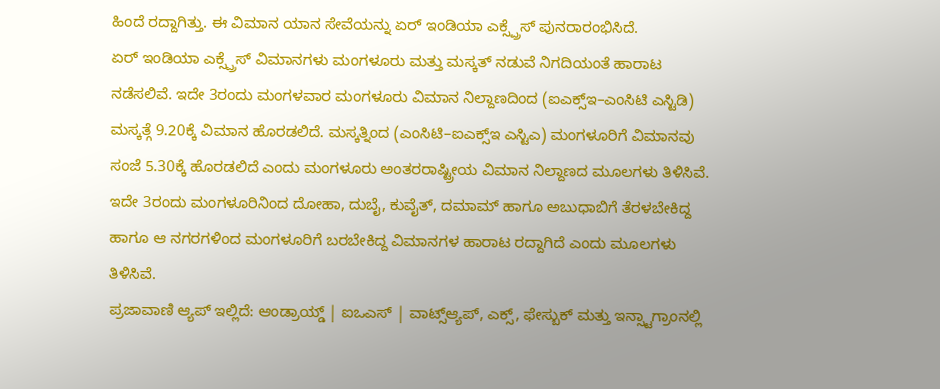ಹಿಂದೆ ರದ್ದಾಗಿತ್ತು. ಈ ವಿಮಾನ ಯಾನ ಸೇವೆಯನ್ನು ಏರ್ ಇಂಡಿಯಾ ಎಕ್ಸ್ಪ್ರೆಸ್ ಪುನರಾರಂಭಿಸಿದೆ.
ಏರ್ ಇಂಡಿಯಾ ಎಕ್ಸ್ಪ್ರೆಸ್ ವಿಮಾನಗಳು ಮಂಗಳೂರು ಮತ್ತು ಮಸ್ಕತ್ ನಡುವೆ ನಿಗದಿಯಂತೆ ಹಾರಾಟ ನಡೆಸಲಿವೆ. ಇದೇ 3ರಂದು ಮಂಗಳವಾರ ಮಂಗಳೂರು ವಿಮಾನ ನಿಲ್ದಾಣದಿಂದ (ಐಎಕ್ಸ್ಇ–ಎಂಸಿಟಿ ಎಸ್ಟಿಡಿ) ಮಸ್ಕತ್ಗೆ 9.20ಕ್ಕೆ ವಿಮಾನ ಹೊರಡಲಿದೆ. ಮಸ್ಕತ್ನಿಂದ (ಎಂಸಿಟಿ–ಐಎಕ್ಸ್ಇ ಎಸ್ಟಿಎ) ಮಂಗಳೂರಿಗೆ ವಿಮಾನವು ಸಂಜೆ 5.30ಕ್ಕೆ ಹೊರಡಲಿದೆ ಎಂದು ಮಂಗಳೂರು ಅಂತರರಾಷ್ಟ್ರೀಯ ವಿಮಾನ ನಿಲ್ದಾಣದ ಮೂಲಗಳು ತಿಳಿಸಿವೆ. ಇದೇ 3ರಂದು ಮಂಗಳೂರಿನಿಂದ ದೋಹಾ, ದುಬೈ, ಕುವೈತ್, ದಮಾಮ್ ಹಾಗೂ ಅಬುಧಾಬಿಗೆ ತೆರಳಬೇಕಿದ್ದ ಹಾಗೂ ಆ ನಗರಗಳಿಂದ ಮಂಗಳೂರಿಗೆ ಬರಬೇಕಿದ್ದ ವಿಮಾನಗಳ ಹಾರಾಟ ರದ್ದಾಗಿದೆ ಎಂದು ಮೂಲಗಳು ತಿಳಿಸಿವೆ.
ಪ್ರಜಾವಾಣಿ ಆ್ಯಪ್ ಇಲ್ಲಿದೆ: ಆಂಡ್ರಾಯ್ಡ್ | ಐಒಎಸ್ | ವಾಟ್ಸ್ಆ್ಯಪ್, ಎಕ್ಸ್, ಫೇಸ್ಬುಕ್ ಮತ್ತು ಇನ್ಸ್ಟಾಗ್ರಾಂನಲ್ಲಿ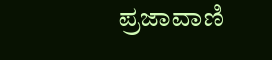ಪ್ರಜಾವಾಣಿ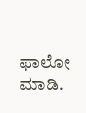ಫಾಲೋ ಮಾಡಿ.